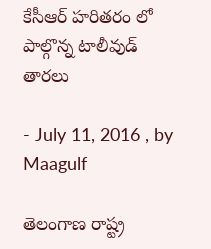కేసీఆర్ హరితరం లో పాల్గొన్న టాలీవుడ్ తారలు

- July 11, 2016 , by Maagulf

తెలంగాణ రాష్ట్ర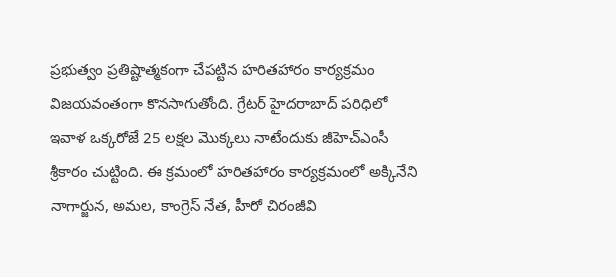ప్రభుత్వం ప్రతిష్టాత్మకంగా చేపట్టిన హరితహారం కార్యక్రమం విజయవంతంగా కొనసాగుతోంది. గ్రేటర్ హైదరాబాద్ పరిధిలో ఇవాళ ఒక్కరోజే 25 లక్షల మొక్కలు నాటేందుకు జీహెచ్‌ఎంసీ శ్రీకారం చుట్టింది. ఈ క్రమంలో హరితహారం కార్యక్రమంలో అక్కినేని నాగార్జున, అమల, కాంగ్రెస్ నేత, హీరో చిరంజీవి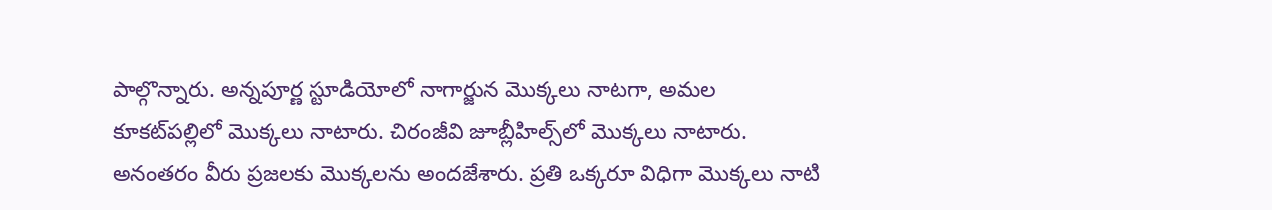పాల్గొన్నారు. అన్నపూర్ణ స్టూడియోలో నాగార్జున మొక్కలు నాటగా, అమల కూకట్‌పల్లిలో మొక్కలు నాటారు. చిరంజీవి జూబ్లీహిల్స్‌లో మొక్కలు నాటారు. అనంతరం వీరు ప్రజలకు మొక్కలను అందజేశారు. ప్రతి ఒక్కరూ విధిగా మొక్కలు నాటి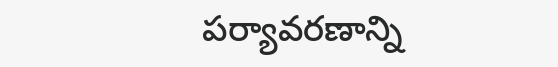పర్యావరణాన్ని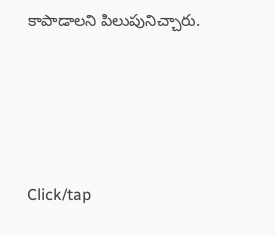కాపాడాలని పిలుపునిచ్చారు.





Click/tap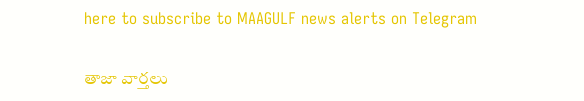here to subscribe to MAAGULF news alerts on Telegram

తాజా వార్తలు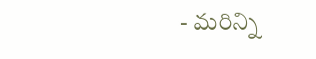- మరిన్ని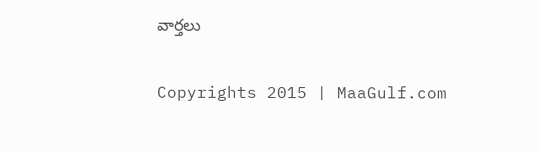వార్తలు

Copyrights 2015 | MaaGulf.com